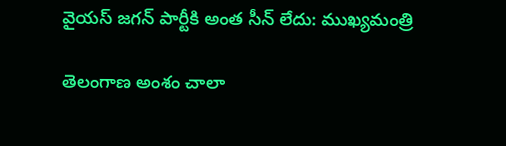వైయస్ జగన్ పార్టీకి అంత సీన్ లేదు: ముఖ్యమంత్రి

తెలంగాణ అంశం చాలా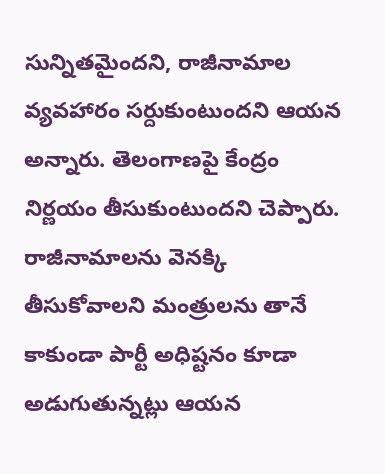సున్నితమైందని, రాజీనామాల వ్యవహారం సర్దుకుంటుందని ఆయన అన్నారు. తెలంగాణపై కేంద్రం నిర్ణయం తీసుకుంటుందని చెప్పారు. రాజీనామాలను వెనక్కి తీసుకోవాలని మంత్రులను తానే కాకుండా పార్టీ అధిష్టనం కూడా అడుగుతున్నట్లు ఆయన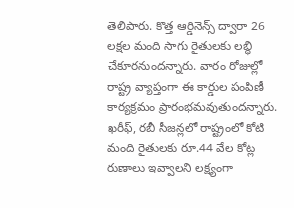తెలిపారు. కొత్త ఆర్డినెన్స్ ద్వారా 26 లక్షల మంది సాగు రైతులకు లబ్ధి చేకూరనుందన్నారు. వారం రోజుల్లో రాష్ట్ర వ్యాప్తంగా ఈ కార్డుల పంపిణీ కార్యక్రమం ప్రారంభమవుతుందన్నారు. ఖరీఫ్, రబీ సీజన్లలో రాష్ట్రంలో కోటి మంది రైతులకు రూ.44 వేల కోట్ల రుణాలు ఇవ్వాలని లక్ష్యంగా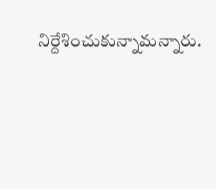నిర్దేశించుకున్నామన్నారు.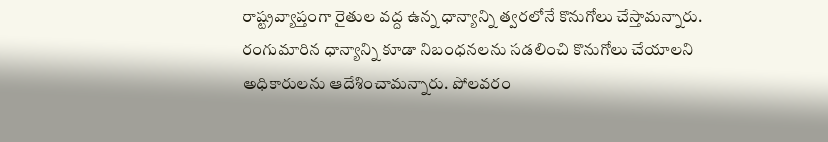రాష్ట్రవ్యాప్తంగా రైతుల వద్ద ఉన్న ధాన్యాన్ని త్వరలోనే కొనుగోలు చేస్తామన్నారు. రంగుమారిన ధాన్యాన్ని కూడా నిబంధనలను సడలించి కొనుగోలు చేయాలని అధికారులను ఆదేశించామన్నారు. పోలవరం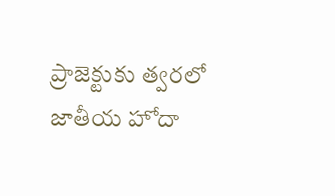ప్రాజెక్టుకు త్వరలో జాతీయ హోదా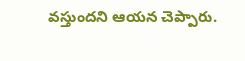వస్తుందని ఆయన చెప్పారు.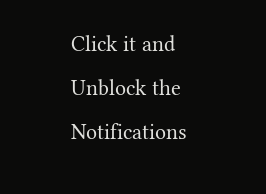Click it and Unblock the Notifications